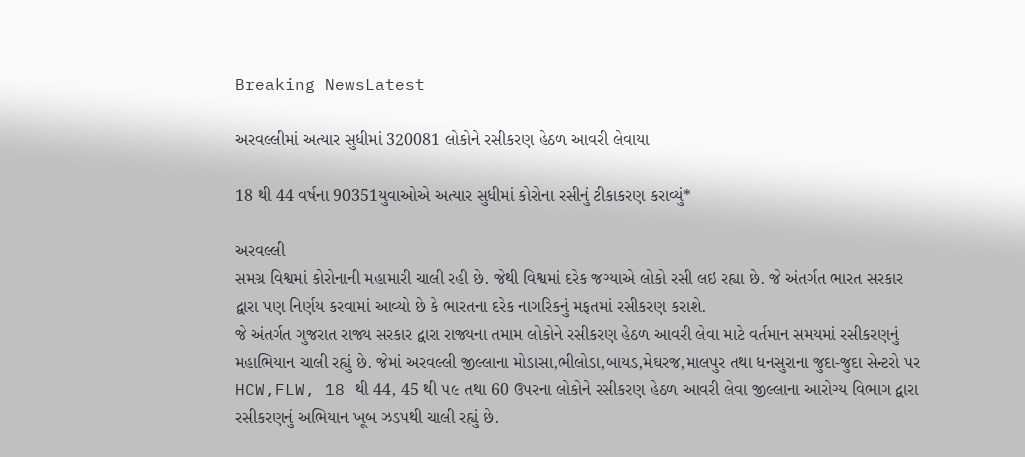Breaking NewsLatest

અરવલ્લીમાં અત્યાર સુધીમાં 320081 લોકોને રસીકરણ હેઠળ આવરી લેવાયા

18 થી 44 વર્ષના 90351યુવાઓએ અત્યાર સુધીમાં કોરોના રસીનું ટીકાકરણ કરાવ્યું*

અરવલ્લી
સમગ્ર વિશ્વમાં કોરોનાની મહામારી ચાલી રહી છે. જેથી વિશ્વમાં દરેક જગ્યાએ લોકો રસી લઇ રહ્યા છે. જે અંતર્ગત ભારત સરકાર દ્વારા પણ નિર્ણય કરવામાં આવ્યો છે કે ભારતના દરેક નાગરિકનું મફતમાં રસીકરણ કરાશે.
જે અંતર્ગત ગુજરાત રાજ્ય સરકાર દ્વારા રાજ્યના તમામ લોકોને રસીકરણ હેઠળ આવરી લેવા માટે વર્તમાન સમયમાં રસીકરણનું મહાભિયાન ચાલી રહ્યું છે. જેમાં અરવલ્લી જીલ્લાના મોડાસા,ભીલોડા,બાયડ,મેઘરજ,માલપુર તથા ધનસુરાના જુદા-જુદા સેન્ટરો પર HCW,FLW, 18 થી 44, 45 થી ૫૯ તથા 60 ઉપરના લોકોને રસીકરણ હેઠળ આવરી લેવા જીલ્લાના આરોગ્ય વિભાગ દ્વારા રસીકરણનું અભિયાન ખૂબ ઝડપથી ચાલી રહ્યું છે.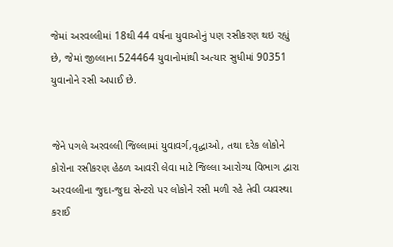જેમાં અરવલ્લીમાં 18થી 44 વર્ષના યુવાઓનું પણ રસીકરણ થઇ રહ્યું છે, જેમાં જીલ્લાના 524464 યુવાનોમાંથી અત્યાર સુધીમાં 90351 યુવાનોને રસી અપાઈ છે.


જેને પગલે અરવલ્લી જિલ્લામાં યુવાવર્ગ,વૃદ્ધાઓ, તથા દરેક લોકોને કોરોના રસીકરણ હેઠળ આવરી લેવા માટે જિલ્લા આરોગ્ય વિભાગ દ્વારા અરવલ્લીના જુદા-જુદા સેન્ટરો પર લોકોને રસી મળી રહે તેવી વ્યવસ્થા કરાઈ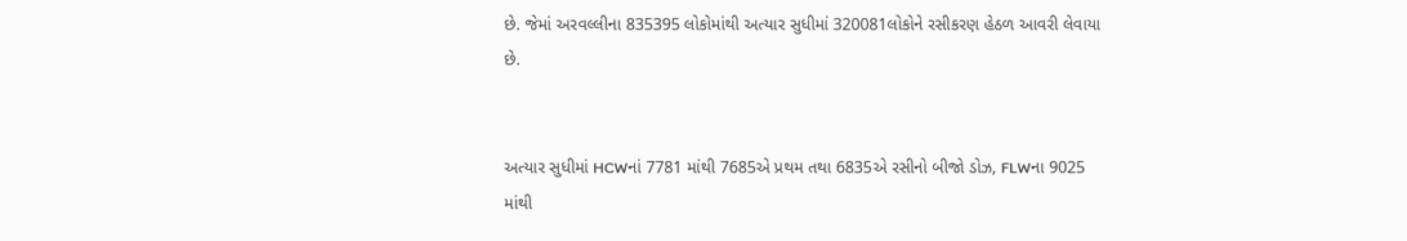છે. જેમાં અરવલ્લીના 835395 લોકોમાંથી અત્યાર સુધીમાં 320081લોકોને રસીકરણ હેઠળ આવરી લેવાયા છે.


અત્યાર સુધીમાં HCWનાં 7781 માંથી 7685એ પ્રથમ તથા 6835એ રસીનો બીજો ડોઝ, FLWના 9025 માંથી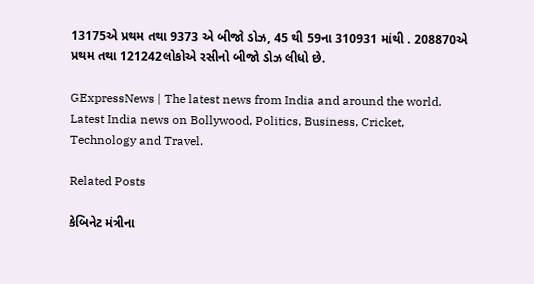13175એ પ્રથમ તથા 9373 એ બીજો ડોઝ, 45 થી 59ના 310931 માંથી . 208870એ પ્રથમ તથા 121242લોકોએ રસીનો બીજો ડોઝ લીધો છે.

GExpressNews | The latest news from India and around the world. Latest India news on Bollywood, Politics, Business, Cricket, Technology and Travel.

Related Posts

કેબિનેટ મંત્રીના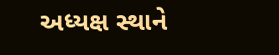અધ્યક્ષ સ્થાને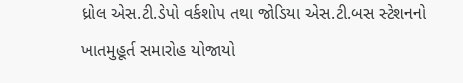ધ્રોલ એસ.ટી.ડેપો વર્કશોપ તથા જોડિયા એસ.ટી.બસ સ્ટેશનનો ખાતમુહૂર્ત સમારોહ યોજાયો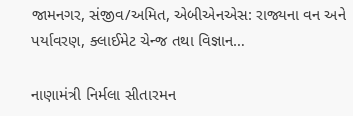જામનગર, સંજીવ/અમિત, એબીએનએસ: રાજ્યના વન અને પર્યાવરણ, ક્લાઈમેટ ચેન્જ તથા વિજ્ઞાન…

નાણામંત્રી નિર્મલા સીતારમન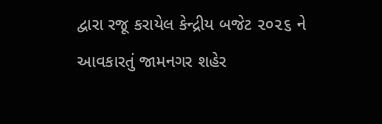દ્વારા રજૂ કરાયેલ કેન્દ્રીય બજેટ ૨૦૨૬ ને આવકારતું જામનગર શહેર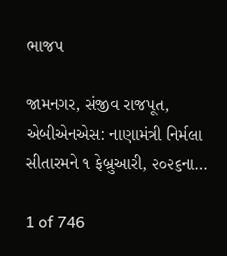ભાજપ

જામનગર, સંજીવ રાજપૂત, એબીએનએસ: નાણામંત્રી નિર્મલા સીતારમને ૧ ફેબ્રુઆરી, ૨૦૨૬ના…

1 of 746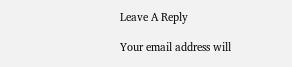Leave A Reply

Your email address will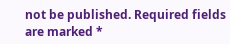not be published. Required fields are marked *